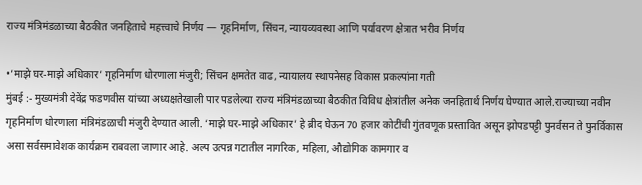राज्य मंत्रिमंडळाच्या बैठकीत जनहिताचे महत्त्वाचे निर्णय — गृहनिर्माण, सिंचन, न्यायव्यवस्था आणि पर्यावरण क्षेत्रात भरीव निर्णय

•’माझे घर-माझे अधिकार’ गृहनिर्माण धोरणाला मंजुरी; सिंचन क्षमतेत वाढ, न्यायालय स्थापनेसह विकास प्रकल्पांना गती
मुंबई :- मुख्यमंत्री देवेंद्र फडणवीस यांच्या अध्यक्षतेखाली पार पडलेल्या राज्य मंत्रिमंडळाच्या बैठकीत विविध क्षेत्रांतील अनेक जनहितार्थ निर्णय घेण्यात आले.राज्याच्या नवीन गृहनिर्माण धोरणाला मंत्रिमंडळाची मंजुरी देण्यात आली. ‘माझे घर-माझे अधिकार’ हे ब्रीद घेऊन 70 हजार कोटींची गुंतवणूक प्रस्तावित असून झोपडपट्टी पुनर्वसन ते पुनर्विकास असा सर्वसमावेशक कार्यक्रम राबवला जाणार आहे. अल्प उत्पन्न गटातील नागरिक, महिला, औद्योगिक कामगार व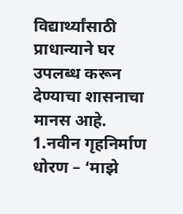विद्यार्थ्यांसाठी प्राधान्याने घर उपलब्ध करून देण्याचा शासनाचा मानस आहे.
1.नवीन गृहनिर्माण धोरण – ‘माझे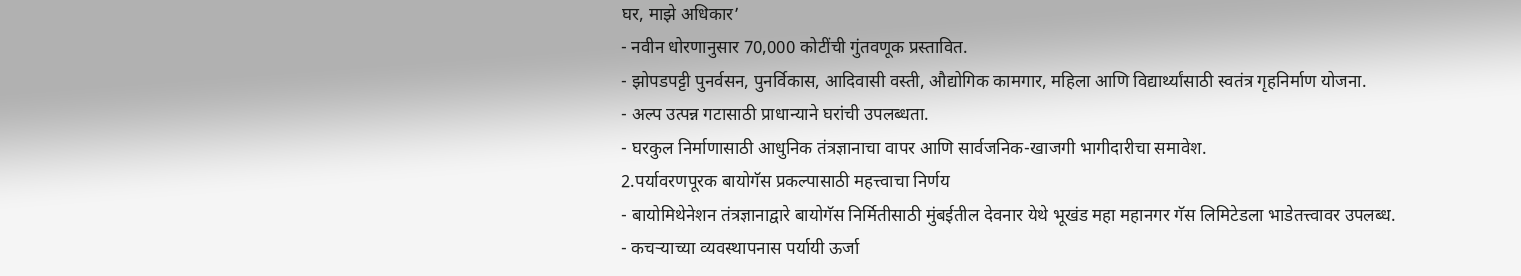घर, माझे अधिकार’
- नवीन धोरणानुसार 70,000 कोटींची गुंतवणूक प्रस्तावित.
- झोपडपट्टी पुनर्वसन, पुनर्विकास, आदिवासी वस्ती, औद्योगिक कामगार, महिला आणि विद्यार्थ्यांसाठी स्वतंत्र गृहनिर्माण योजना.
- अल्प उत्पन्न गटासाठी प्राधान्याने घरांची उपलब्धता.
- घरकुल निर्माणासाठी आधुनिक तंत्रज्ञानाचा वापर आणि सार्वजनिक-खाजगी भागीदारीचा समावेश.
2.पर्यावरणपूरक बायोगॅस प्रकल्पासाठी महत्त्वाचा निर्णय
- बायोमिथेनेशन तंत्रज्ञानाद्वारे बायोगॅस निर्मितीसाठी मुंबईतील देवनार येथे भूखंड महा महानगर गॅस लिमिटेडला भाडेतत्त्वावर उपलब्ध.
- कचऱ्याच्या व्यवस्थापनास पर्यायी ऊर्जा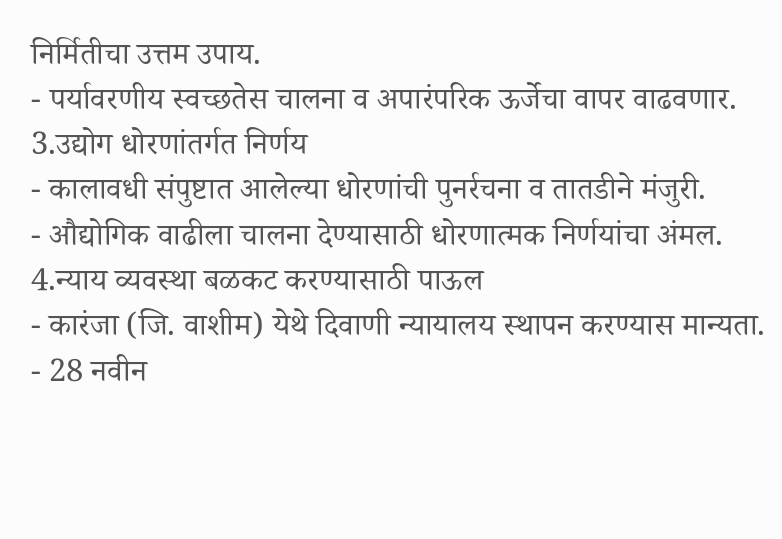निर्मितीचा उत्तम उपाय.
- पर्यावरणीय स्वच्छतेस चालना व अपारंपरिक ऊर्जेचा वापर वाढवणार.
3.उद्योग धोरणांतर्गत निर्णय
- कालावधी संपुष्टात आलेल्या धोरणांची पुनर्रचना व तातडीने मंजुरी.
- औद्योगिक वाढीला चालना देण्यासाठी धोरणात्मक निर्णयांचा अंमल.
4.न्याय व्यवस्था बळकट करण्यासाठी पाऊल
- कारंजा (जि. वाशीम) येथे दिवाणी न्यायालय स्थापन करण्यास मान्यता.
- 28 नवीन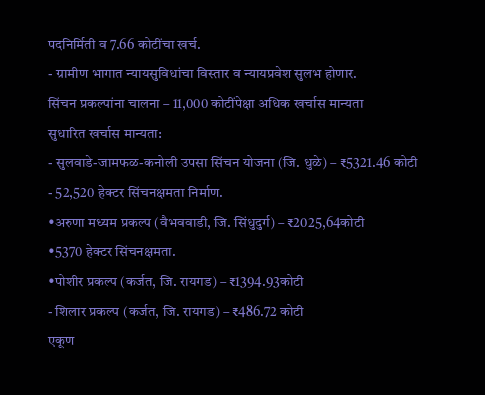पदनिर्मिती व 7.66 कोटींचा खर्च.
- ग्रामीण भागात न्यायसुविधांचा विस्तार व न्यायप्रवेश सुलभ होणार.
सिंचन प्रकल्पांना चालना – 11,000 कोटींपेक्षा अधिक खर्चास मान्यता
सुधारित खर्चास मान्यता:
- सुलवाडे-जामफळ-कनोली उपसा सिंचन योजना (जि. धुळे) – ₹5321.46 कोटी
- 52,520 हेक्टर सिंचनक्षमता निर्माण.
•अरुणा मध्यम प्रकल्प (वैभववाडी, जि. सिंधुदुर्ग) – ₹2025,64कोटी
•5370 हेक्टर सिंचनक्षमता.
•पोशीर प्रकल्प (कर्जत, जि. रायगड) – ₹1394.93कोटी
- शिलार प्रकल्प (कर्जत, जि. रायगड) – ₹486.72 कोटी
एकूण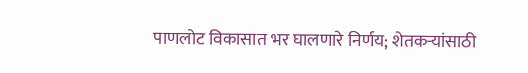पाणलोट विकासात भर घालणारे निर्णय; शेतकऱ्यांसाठी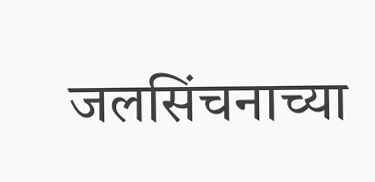जलसिंचनाच्या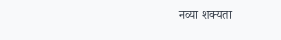नव्या शक्यता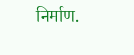निर्माण.